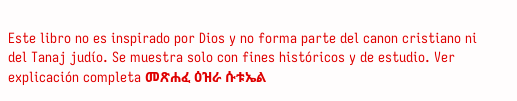Este libro no es inspirado por Dios y no forma parte del canon cristiano ni del Tanaj judío. Se muestra solo con fines históricos y de estudio. Ver explicación completa መጽሐፈ ዕዝራ ሱቱኤል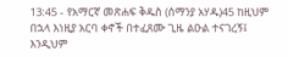13:45 - የአማርኛ መጽሐፍ ቅዱስ (ሰማንያ አሃዱ)45 ከዚህም በኋላ እነዚያ አርባ ቀኖች በተፈጸሙ ጊዜ ልዑል ተናገረኝ፤ እንዲህም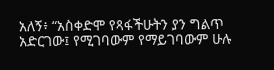አለኝ፥ “አስቀድሞ የጻፋችሁትን ያን ግልጥ አድርገው፤ የሚገባውም የማይገባውም ሁሉ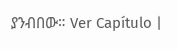ያንብበው። Ver Capítulo |